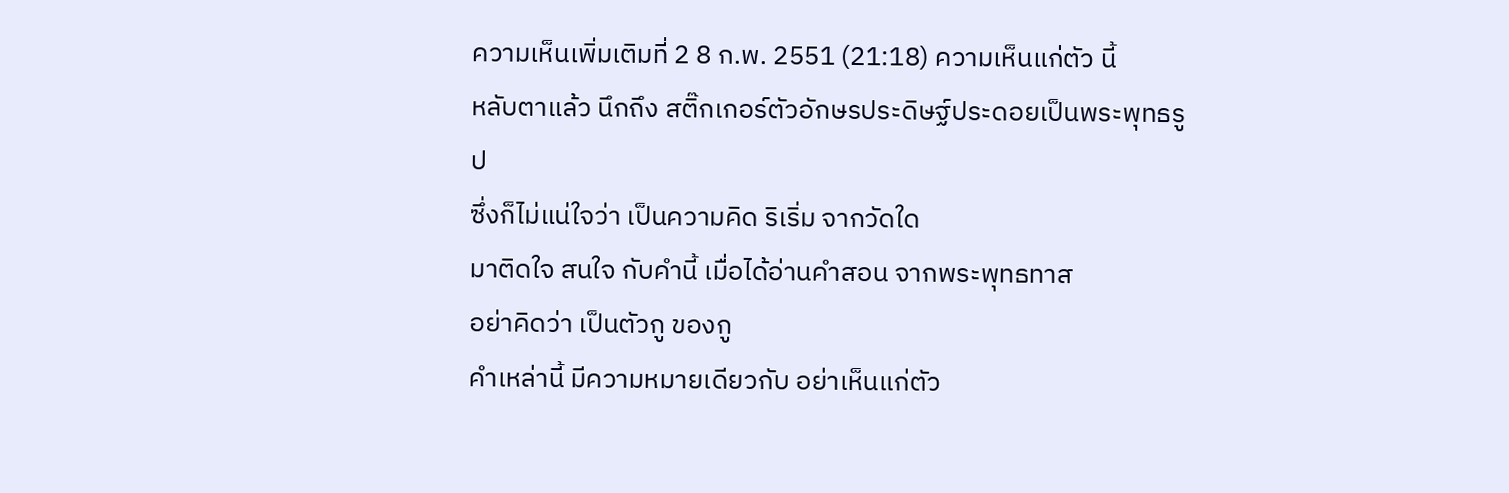ความเห็นเพิ่มเติมที่ 2 8 ก.พ. 2551 (21:18) ความเห็นแก่ตัว นี้
หลับตาแล้ว นึกถึง สติ๊กเกอร์ตัวอักษรประดิษฐ์ประดอยเป็นพระพุทธรูป
ซึ่งก็ไม่แน่ใจว่า เป็นความคิด ริเริ่ม จากวัดใด
มาติดใจ สนใจ กับคำนี้ เมื่อได้อ่านคำสอน จากพระพุทธทาส
อย่าคิดว่า เป็นตัวกู ของกู
คำเหล่านี้ มีความหมายเดียวกับ อย่าเห็นแก่ตัว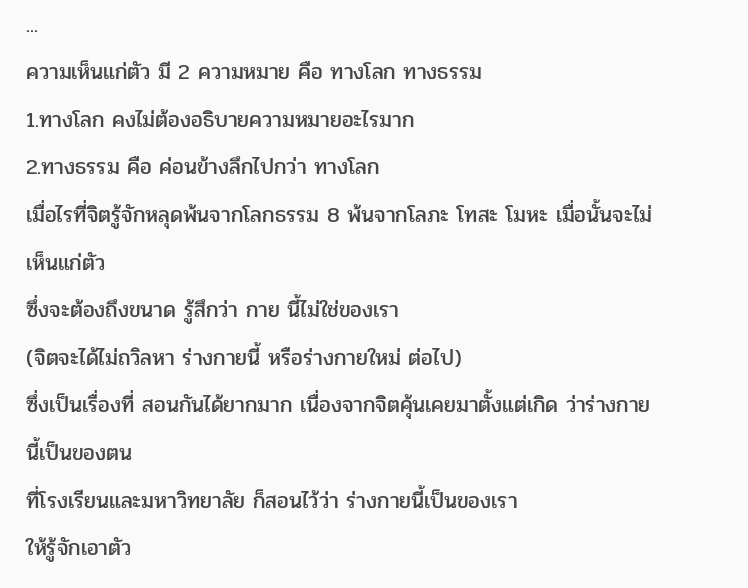...
ความเห็นแก่ตัว มี 2 ความหมาย คือ ทางโลก ทางธรรม
1.ทางโลก คงไม่ต้องอธิบายความหมายอะไรมาก
2.ทางธรรม คือ ค่อนข้างลึกไปกว่า ทางโลก
เมื่อไรที่จิตรู้จักหลุดพ้นจากโลกธรรม 8 พ้นจากโลภะ โทสะ โมหะ เมื่อนั้นจะไม่เห็นแก่ตัว
ซึ่งจะต้องถึงขนาด รู้สึกว่า กาย นี้ไม่ใช่ของเรา
(จิตจะได้ไม่ถวิลหา ร่างกายนี้ หรือร่างกายใหม่ ต่อไป)
ซึ่งเป็นเรื่องที่ สอนกันได้ยากมาก เนื่องจากจิตคุ้นเคยมาตั้งแต่เกิด ว่าร่างกายนี้เป็นของตน
ที่โรงเรียนและมหาวิทยาลัย ก็สอนไว้ว่า ร่างกายนี้เป็นของเรา
ให้รู้จักเอาตัว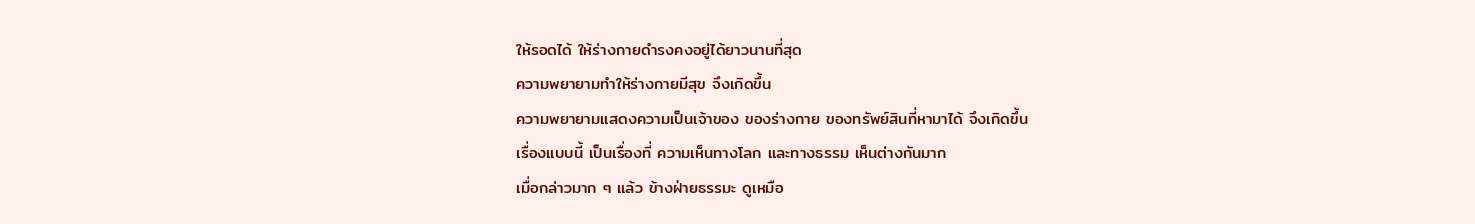ให้รอดได้ ให้ร่างกายดำรงคงอยู่ได้ยาวนานที่สุด
ความพยายามทำให้ร่างกายมีสุข จึงเกิดขึ้น
ความพยายามแสดงความเป็นเจ้าของ ของร่างกาย ของทรัพย์สินที่หามาได้ จึงเกิดขึ้น
เรื่องแบบนี้ เป็นเรื่องที่ ความเห็นทางโลก และทางธรรม เห็นต่างกันมาก
เมื่อกล่าวมาก ๆ แล้ว ข้างฝ่ายธรรมะ ดูเหมือ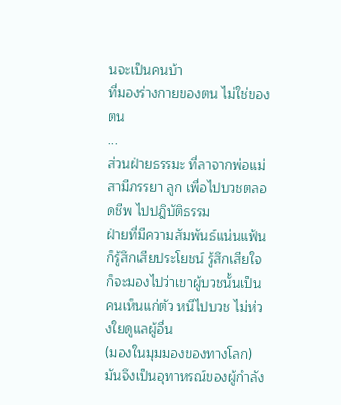นจะเป็นคนบ้า
ที่มองร่างกายของตน ไม่ใช่ของตน
...
ส่วนฝ่ายธรรมะ ที่ลาจากพ่อแม่ สามีภรรยา ลูก เพื่อไปบวชตลอดชีพ ไปปฎิบัติธรรม
ฝ่ายที่มีความสัมพันธ์แน่นแฟ้น ก็รู้สึกเสียประโยชน์ รู้สึกเสียใจ
ก็จะมองไปว่าเขาผู้บวชนั้นเป็นคนเห็นแก่ตัว หนีไปบวช ไม่ห่วงใยดูแลผู้อื่น
(มองในมุมมองของทางโลก)
มันจึงเป็นอุทาหรณ์ของผู้กำลัง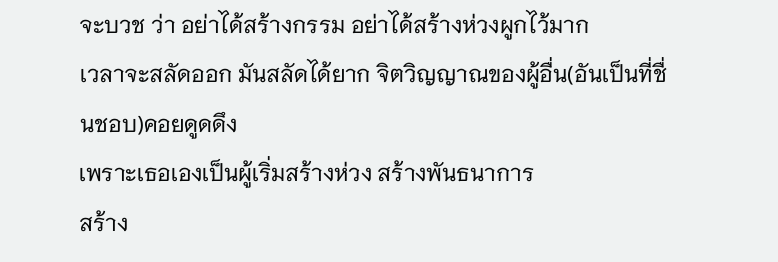จะบวช ว่า อย่าได้สร้างกรรม อย่าได้สร้างห่วงผูกไว้มาก
เวลาจะสลัดออก มันสลัดได้ยาก จิตวิญญาณของผู้อื่น(อันเป็นที่ชื่นชอบ)คอยดูดดึง
เพราะเธอเองเป็นผู้เริ่มสร้างห่วง สร้างพันธนาการ
สร้าง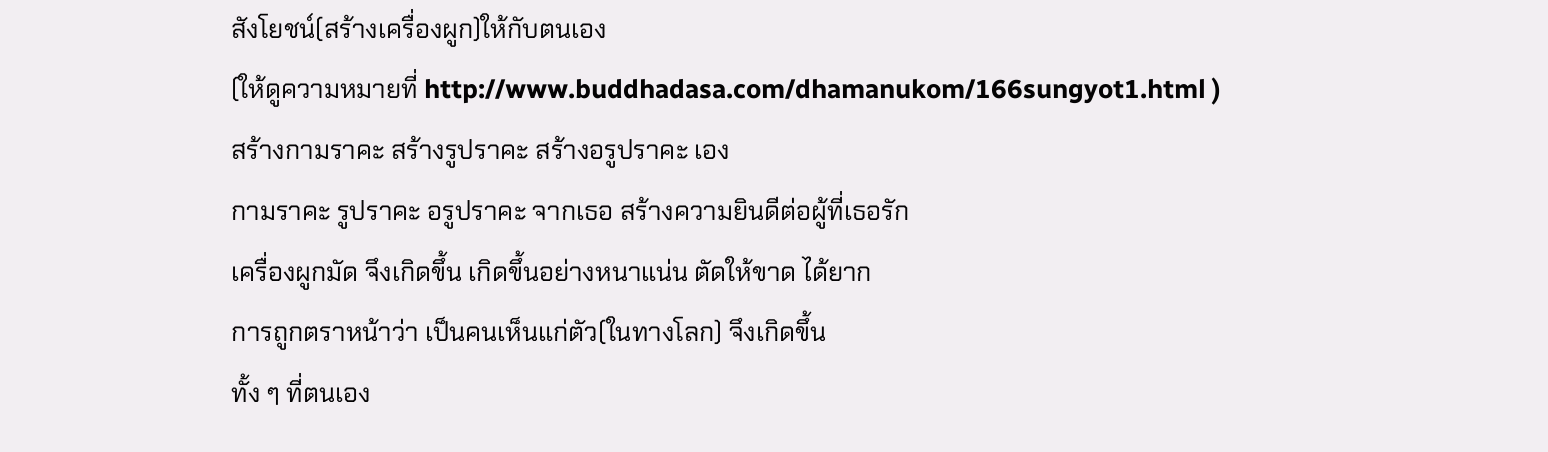สังโยชน์(สร้างเครื่องผูก)ให้กับตนเอง
(ให้ดูความหมายที่ http://www.buddhadasa.com/dhamanukom/166sungyot1.html )
สร้างกามราคะ สร้างรูปราคะ สร้างอรูปราคะ เอง
กามราคะ รูปราคะ อรูปราคะ จากเธอ สร้างความยินดีต่อผู้ที่เธอรัก
เครื่องผูกมัด จึงเกิดขึ้น เกิดขึ้นอย่างหนาแน่น ตัดให้ขาด ได้ยาก
การถูกตราหน้าว่า เป็นคนเห็นแก่ตัว(ในทางโลก) จึงเกิดขึ้น
ทั้ง ๆ ที่ตนเอง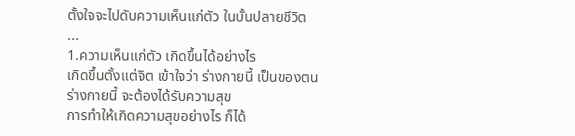ตั้งใจจะไปดับความเห็นแก่ตัว ในบั้นปลายชีวิต
...
1.ความเห็นแก่ตัว เกิดขึ้นได้อย่างไร
เกิดขึ้นตั้งแต่จิต เข้าใจว่า ร่างกายนี้ เป็นของตน
ร่างกายนี้ จะต้องได้รับความสุข
การทำให้เกิดความสุขอย่างไร ก็ได้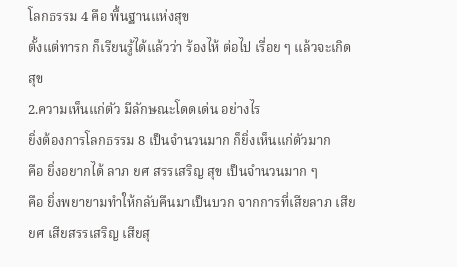โลกธรรม 4 คือ พื้นฐานแห่งสุข
ตั้งแต่ทารก ก็เรียนรู้ได้แล้วว่า ร้องไห้ ต่อไป เรื่อย ๆ แล้วจะเกิดสุข
2.ความเห็นแก่ตัว มีลักษณะโดดเด่น อย่างไร
ยิ่งต้องการโลกธรรม 8 เป็นจำนวนมาก ก็ยิ่งเห็นแก่ตัวมาก
คือ ยิ่งอยากได้ ลาภ ยศ สรรเสริญ สุข เป็นจำนวนมาก ๆ
คือ ยิ่งพยายามทำให้กลับคืนมาเป็นบวก จากการที่เสียลาภ เสียยศ เสียสรรเสริญ เสียสุ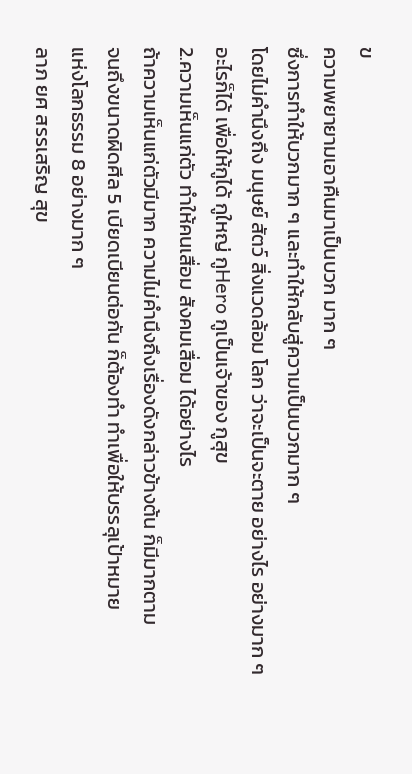ข
ความพยายามเอาคืนมาเป็นบวก มาก ๆ
ซึ่งการทำให้บวกมาก ๆ และทำให้กลับสู่ความเป็นบวกมาก ๆ
โดยไม่คำนึงถึง มนุษย์ สัตว์ สิ่งแวดล้อม โลก ว่าจะเป็นจะตาย อย่างไร อย่างมาก ๆ
อะไรก็ได้ เพื่อให้กูได้ กูใหญ่ กูHero กูเป็นเจ้าของ กูสุข
2.ความเห็นแก่ตัว ทำให้คนเสื่อม สังคมเสื่อม ได้อย่างไร
ถ้าความเห็นแก่ตัวมีมาก ความไม่คำนึงถึงเรื่องดังกล่าวข้างต้น ก็มีมากตาม
จนถึงขนาดผิดศีล 5 เบียดเบียนต่อกัน ก็ต้องทำ ทำเพื่อให้บรรลุเป้าหมาย
แห่งโลกธรรม 8 อย่างมาก ๆ
ลาภ ยศ สรรเสริญ สุข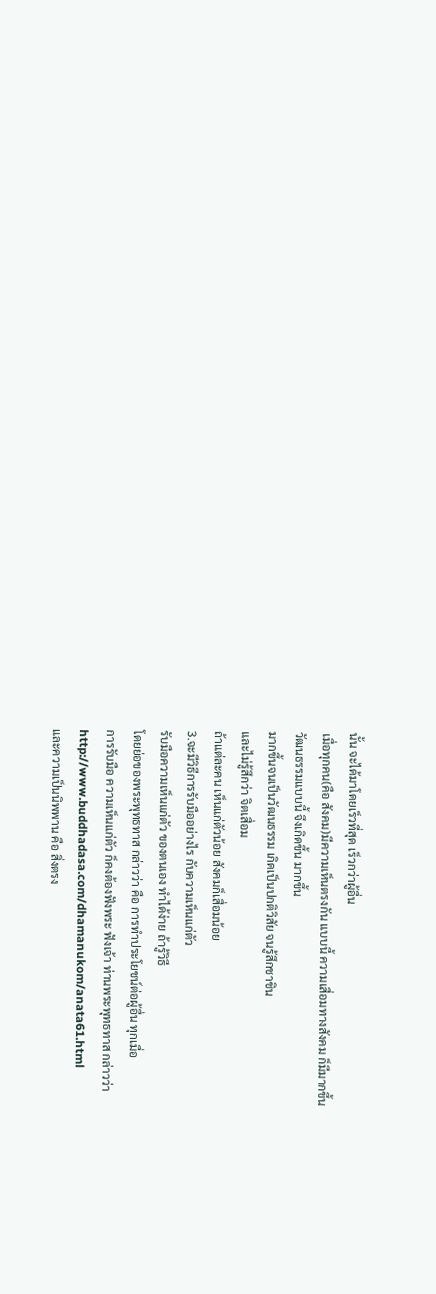นั้น จะได้มาโดยเร็วที่สุด เร็วกว่าผู้อื่น
เมื่อทุกคน(คือ สังคม)มีความเห็นตรงกัน แบบนี้ ความเสื่อมทางสังคม ก็มีมากขึ้น
วัฒนธรรมแบบนี้ จึงเกิดขึ้น มากขึ้น
มากขึ้นจนเป็นวัฒนธรรม เกิดเป็นปกติวิสัย จนรู้สึกชาชิน
และไม่รู้สึกว่า จิตเสื่อม
ถ้าแต่ละคน เห็นแก่ตัวน้อย สังคมก็เสื่อมน้อย
3.จะมีวิธีการรับมืออย่างไร กับความเห็นแก่ตัว
รับมือความเห็นแก่ตัว ของตนเอง ทำได้ง่าย ถ้ารู้วิธี
โดยย่อของพระพุทธทาส กล่าวว่า คือ การทำประโยชน์ต่อผู้อื่น ทุกเมื่อ
การรับมือ ความเห็นแก่ตัว ก็คงต้องฟังพระ ฟังเจ้า ท่านพระพุทธทาส กล่าวว่า
http://www.buddhadasa.com/dhamanukom/anata61.html
และความเป็นนิพพาน คือ สิ่งตรง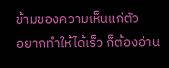ข้ามของความเห็นแก่ตัว
อยากทำให้ได้เร็ว ก็ต้องอ่าน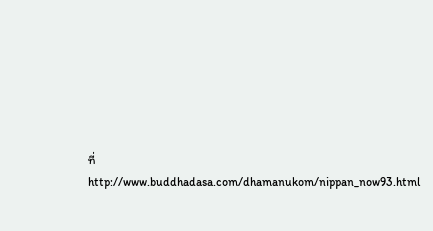ที่
http://www.buddhadasa.com/dhamanukom/nippan_now93.html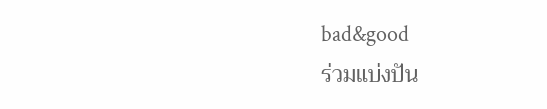bad&good
ร่วมแบ่งปัน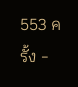553 ครั้ง -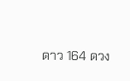ดาว 164 ดวง